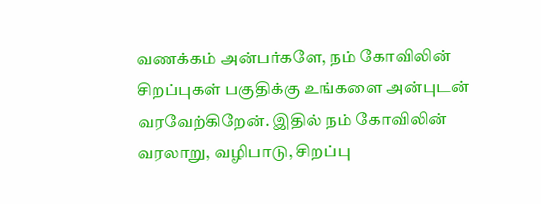வணக்கம் அன்பர்களே, நம் கோவிலின் சிறப்புகள் பகுதிக்கு உங்களை அன்புடன் வரவேற்கிறேன். இதில் நம் கோவிலின் வரலாறு, வழிபாடு, சிறப்பு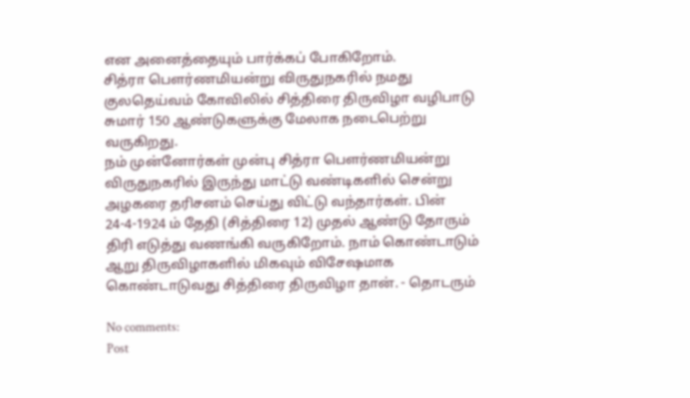என அனைத்தையும் பார்க்கப் போகிறோம்.
சித்ரா பௌர்ணமியன்று விருதுநகரில் நமது குலதெய்வம் கோவிலில் சித்திரை திருவிழா வழிபாடு சுமார் 150 ஆண்டுகளுக்கு மேலாக நடைபெற்று வருகிறது.
நம் முன்னோர்கள் முன்பு சித்ரா பௌர்ணமியன்று விருதுநகரில் இருந்து மாட்டு வண்டிகளில் சென்று அழகரை தரிசனம் செய்து விட்டு வந்தார்கள். பின் 24-4-1924 ம் தேதி (சித்திரை 12) முதல் ஆண்டு தோரும் திரி எடுத்து வணங்கி வருகிறோம். நாம் கொண்டாடும் ஆறு திருவிழாகளில் மிகவும் விசேஷமாக கொண்டாடுவது சித்திரை திருவிழா தான். - தொடரும்

No comments:
Post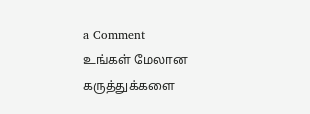a Comment
உங்கள் மேலான கருத்துக்களை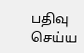பதிவு செய்ய